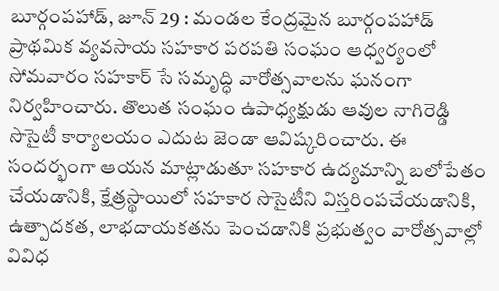బూర్గంపహాడ్, జూన్ 29 : మండల కేంద్రమైన బూర్గంపహాడ్ ప్రాథమిక వ్యవసాయ సహకార పరపతి సంఘం ఆధ్వర్యంలో సోమవారం సహకార్ సే సమృద్ధి వారోత్సవాలను ఘనంగా నిర్వహించారు. తొలుత సంఘం ఉపాధ్యక్షుడు ఆవుల నాగిరెడ్డి సొసైటీ కార్యాలయం ఎదుట జెండా ఆవిష్కరించారు. ఈ సందర్భంగా ఆయన మాట్లాడుతూ సహకార ఉద్యమాన్ని బలోపేతం చేయడానికి, క్షేత్రస్థాయిలో సహకార సొసైటీని విస్తరింపచేయడానికి, ఉత్పాదకత, లాభదాయకతను పెంచడానికి ప్రభుత్వం వారోత్సవాల్లో వివిధ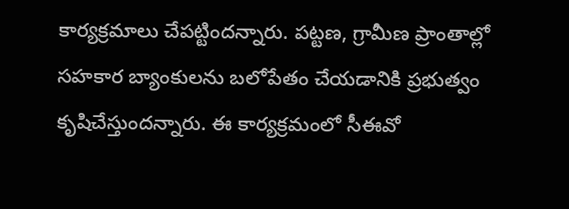కార్యక్రమాలు చేపట్టిందన్నారు. పట్టణ, గ్రామీణ ప్రాంతాల్లో సహకార బ్యాంకులను బలోపేతం చేయడానికి ప్రభుత్వం కృషిచేస్తుందన్నారు. ఈ కార్యక్రమంలో సీఈవో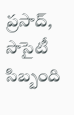ప్రసాద్, సొసైటీ సిబ్బంది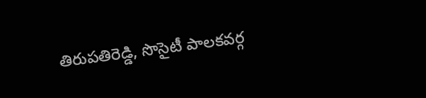తిరుపతిరెడ్డి, సొసైటీ పాలకవర్గ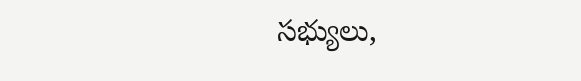సభ్యులు,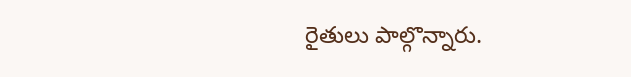రైతులు పాల్గొన్నారు.